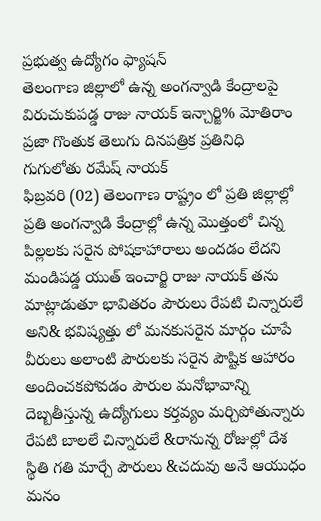ప్రభుత్వ ఉద్యోగం ఫ్యాషన్
తెలంగాణ జిల్లాలో ఉన్న అంగన్వాడి కేంద్రాలపై విరుచుకుపడ్డ రాజు నాయక్ ఇన్చార్జి% మోతిరాం
ప్రజా గొంతుక తెలుగు దినపత్రిక ప్రతినిధి గుగులోతు రమేష్ నాయక్
ఫిబ్రవరి (02) తెలంగాణ రాష్ట్రం లో ప్రతి జిల్లాల్లో ప్రతి అంగన్వాడి కేంద్రాల్లో ఉన్న మొత్తంలో చిన్న పిల్లలకు సరైన పోషకాహారాలు అందడం లేదని మండిపడ్డ యుత్ ఇంచార్జి రాజు నాయక్ తను మాట్లాడుతూ భావితరం పౌరులు రేపటి చిన్నారులే అని& భవిష్యత్తు లో మనకుసరైన మార్గం చూపే వీరులు అలాంటి పౌరులకు సరైన పౌష్టిక ఆహారం అందించకపోవడం పౌరుల మనోభావాన్ని దెబ్బతీస్తున్న ఉద్యోగులు కర్తవ్యం మర్చిపోతున్నారు రేపటి బాలలే చిన్నారులే &రానున్న రోజుల్లో దేశ స్థితి గతి మార్చే పౌరులు &చదువు అనే ఆయుధం మనం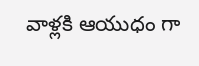వాళ్లకి ఆయుధం గా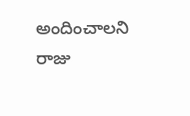అందించాలని రాజు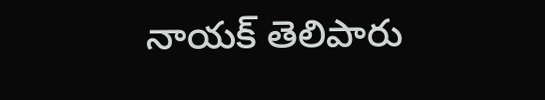నాయక్ తెలిపారు